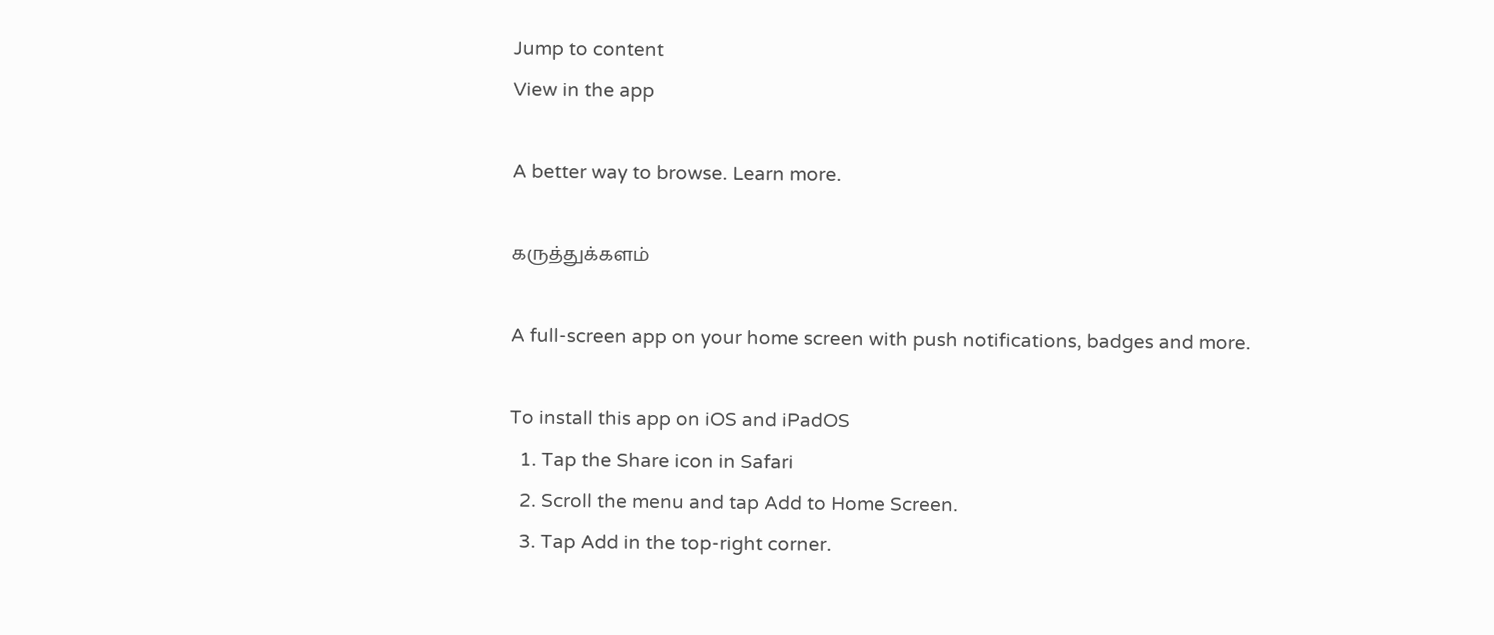Jump to content
View in the app

A better way to browse. Learn more.

கருத்துக்களம்

A full-screen app on your home screen with push notifications, badges and more.

To install this app on iOS and iPadOS
  1. Tap the Share icon in Safari
  2. Scroll the menu and tap Add to Home Screen.
  3. Tap Add in the top-right corner.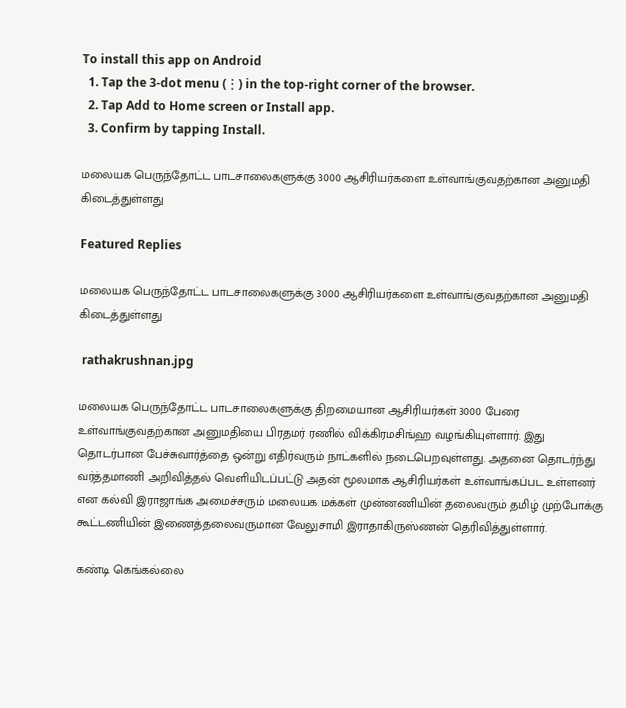To install this app on Android
  1. Tap the 3-dot menu (⋮) in the top-right corner of the browser.
  2. Tap Add to Home screen or Install app.
  3. Confirm by tapping Install.

மலையக பெருந்தோட்ட பாடசாலைகளுக்கு 3000 ஆசிரியர்களை உள்வாங்குவதற்கான அனுமதி கிடைத்துள்ளது

Featured Replies

மலையக பெருந்தோட்ட பாடசாலைகளுக்கு 3000 ஆசிரியர்களை உள்வாங்குவதற்கான அனுமதி கிடைத்துள்ளது

 rathakrushnan.jpg

மலையக பெருந்தோட்ட பாடசாலைகளுக்கு திறமையான ஆசிரியர்கள் 3000 பேரை உள்வாங்குவதற்கான அனுமதியை பிரதமர் ரணில் விக்கிரமசிங்ஹ வழங்கியுள்ளார். இது தொடர்பான பேச்சுவார்த்தை ஒன்று எதிர்வரும் நாட்களில் நடைபெறவுள்ளது. அதனை தொடர்ந்து வர்த்தமாணி அறிவித்தல் வெளியிடப்பட்டு அதன் மூலமாக ஆசிரியர்கள் உள்வாங்கப்பட உள்ளனர் என கல்வி இராஜாங்க அமைச்சரும் மலையக மக்கள் முன்னணியின் தலைவரும் தமிழ் முற்போக்கு கூட்டணியின் இணைத்தலைவருமான வேலுசாமி இராதாகிருஸ்ணன் தெரிவித்துள்ளார்.

கண்டி கெங்கல்லை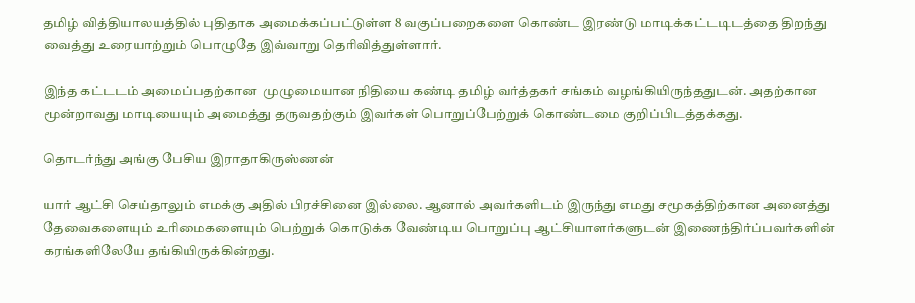தமிழ் வித்தியாலயத்தில் புதிதாக அமைக்கப்பட்டுள்ள 8 வகுப்பறைகளை கொண்ட இரண்டு மாடிக்கட்டடிடத்தை திறந்து வைத்து உரையாற்றும் பொழுதே இவ்வாறு தெரிவித்துள்ளார்.

இந்த கட்டடம் அமைப்பதற்கான  முழுமையான நிதியை கண்டி தமிழ் வர்த்தகர் சங்கம் வழங்கியிருந்ததுடன். அதற்கான மூன்றாவது மாடியையும் அமைத்து தருவதற்கும் இவர்கள் பொறுப்பேற்றுக் கொண்டமை குறிப்பிடத்தக்கது.

தொடர்ந்து அங்கு பேசிய இராதாகிருஸ்ணன்

யார் ஆட்சி செய்தாலும் எமக்கு அதில் பிரச்சினை இல்லை. ஆனால் அவர்களிடம் இருந்து எமது சமூகத்திற்கான அனைத்து தேவைகளையும் உரிமைகளையும் பெற்றுக் கொடுக்க வேண்டிய பொறுப்பு ஆட்சியாளர்களுடன் இணைந்திர்ப்பவர்களின் கரங்களிலேயே தங்கியிருக்கின்றது.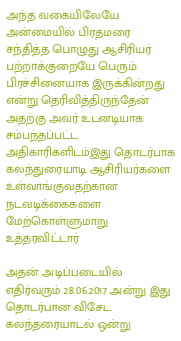அந்த வகையிலேயே அன்மையில் பிரதமரை சந்தித்த பொழுது ஆசிரியர் பற்றாக்குறையே பெரும் பிரச்சினையாக இருக்கின்றது என்று தெரிவித்திருந்தேன்  அதற்கு அவர் உடனடியாக சம்பந்தப்பட்ட அதிகாரிகளிடம்இது தொடர்பாக கலந்துரையாடி ஆசிரியர்களை உள்வாங்குவதற்கான நடவடிக்கைகளை மேற்கொள்ளுமாறு உத்தரவிட்டார்

அதன் அடிப்படையில் எதிர்வரும் 28.06.2017 அன்று இது தொடர்பான விசேட கலந்தரையாடல் ஒன்று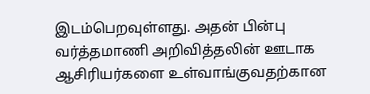இடம்பெறவுள்ளது. அதன் பின்பு வர்த்தமாணி அறிவித்தலின் ஊடாக ஆசிரியர்களை உள்வாங்குவதற்கான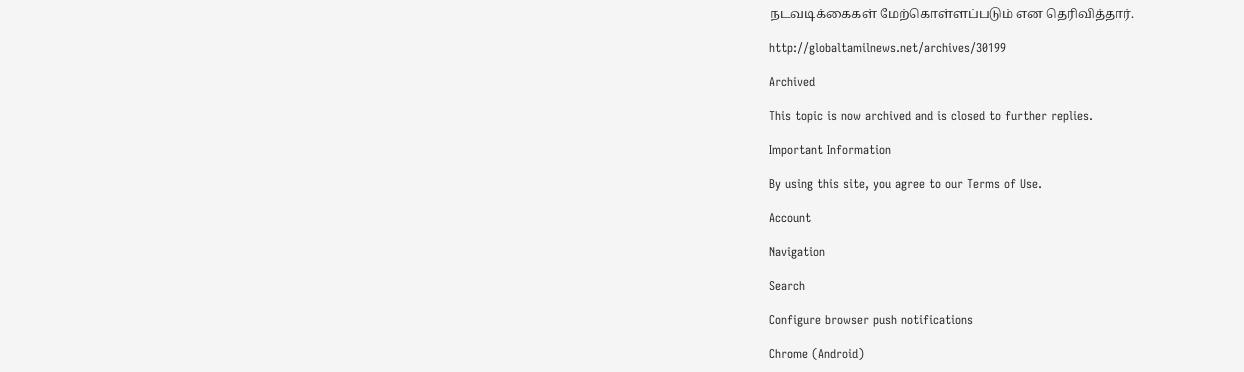நடவடிக்கைகள் மேற்கொள்ளப்படும் என தெரிவித்தார்.

http://globaltamilnews.net/archives/30199

Archived

This topic is now archived and is closed to further replies.

Important Information

By using this site, you agree to our Terms of Use.

Account

Navigation

Search

Configure browser push notifications

Chrome (Android)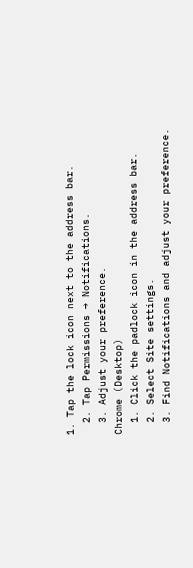1. Tap the lock icon next to the address bar.
  2. Tap Permissions → Notifications.
  3. Adjust your preference.
Chrome (Desktop)
  1. Click the padlock icon in the address bar.
  2. Select Site settings.
  3. Find Notifications and adjust your preference.